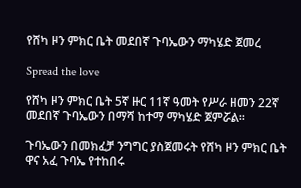የሸካ ዞን ምክር ቤት መደበኛ ጉባኤውን ማካሄድ ጀመረ

Spread the love

የሸካ ዞን ምክር ቤት 5ኛ ዙር 11ኛ ዓመት የሥራ ዘመን 22ኛ መደበኛ ጉባኤውን በማሻ ከተማ ማካሄድ ጀምሯል።

ጉባኤውን በመክፈቻ ንግግር ያስጀመሩት የሸካ ዞን ምክር ቤት ዋና አፈ ጉባኤ የተከበሩ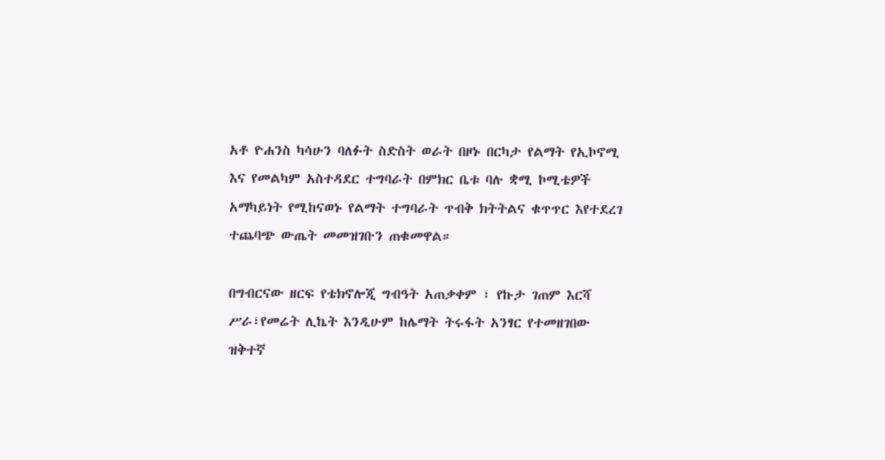አቶ ዮሐንስ ካሳሁን ባለፉት ስድስት ወራት በዞኑ በርካታ የልማት የኢኮኖሚ እና የመልካም አስተዳደር ተግባራት በምክር ቤቱ ባሉ ቋሚ ኮሚቴዎች አማካይነት የሚከናወኑ የልማት ተግባራት ጥብቅ ክትትልና ቁጥጥር እየተደረገ ተጨባጭ ውጤት መመዝገቡን ጠቁመዋል።

በግብርናው ዘርፍ የቴክኖሎጂ ግብዓት አጠቃቀም ፣ የኩታ ገጠም እርሻ ሥራ፣የመሬት ሊኬት እንዲሁም ከሌማት ትሩፋት አንፃር የተመዘገበው ዝቅተኛ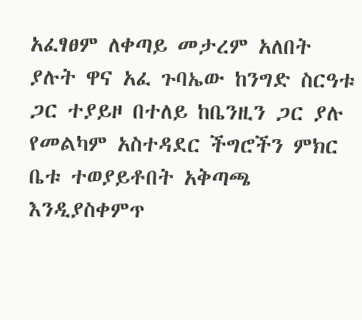አፈፃፀም ለቀጣይ መታረም አለበት ያሉት ዋና አፈ ጉባኤው ከንግድ ስርዓቱ ጋር ተያይዞ በተለይ ከቤንዚን ጋር ያሉ የመልካም አስተዳደር ችግሮችን ምክር ቤቱ ተወያይቶበት አቅጣጫ እንዲያስቀምጥ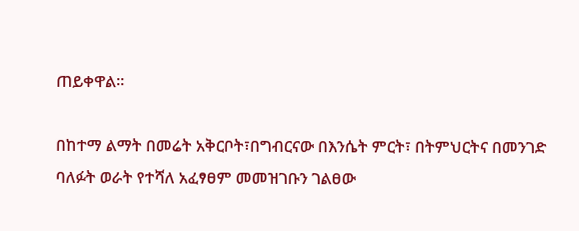ጠይቀዋል።

በከተማ ልማት በመሬት አቅርቦት፣በግብርናው በእንሴት ምርት፣ በትምህርትና በመንገድ ባለፉት ወራት የተሻለ አፈፃፀም መመዝገቡን ገልፀው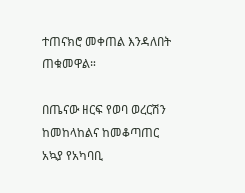ተጠናክሮ መቀጠል እንዳለበት ጠቁመዋል።

በጤናው ዘርፍ የወባ ወረርሽን ከመከላከልና ከመቆጣጠር አኳያ የአካባቢ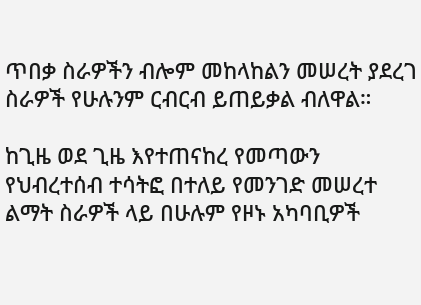ጥበቃ ስራዎችን ብሎም መከላከልን መሠረት ያደረገ ስራዎች የሁሉንም ርብርብ ይጠይቃል ብለዋል።

ከጊዜ ወደ ጊዜ እየተጠናከረ የመጣውን የህብረተሰብ ተሳትፎ በተለይ የመንገድ መሠረተ ልማት ስራዎች ላይ በሁሉም የዞኑ አካባቢዎች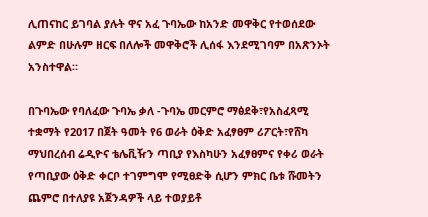ሊጠናከር ይገባል ያሉት ዋና አፈ ጉባኤው ከአንድ መዋቅር የተወሰደው ልምድ በሁሉም ዘርፍ በለሎች መዋቅሮች ሊሰፋ እንደሚገባም በአጽንኦት አንስተዋል።

በጉባኤው የባለፈው ጉባኤ ቃለ -ጉባኤ መርምሮ ማፅደቅ፣የአስፈጻሚ ተቋማት የ2017 በጀት ዓመት የ6 ወራት ዕቅድ አፈፃፀም ሪፖርት፣የሸካ ማህበረሰብ ሬዲዮና ቴሌቪዥን ጣቢያ የእስካሁን አፈፃፀምና የቀሪ ወራት የጣቢያው ዕቅድ ቀርቦ ተገምግሞ የሚፀድቅ ሲሆን ምክር ቤቱ ሹመትን ጨምሮ በተለያዩ አጀንዳዎች ላይ ተወያይቶ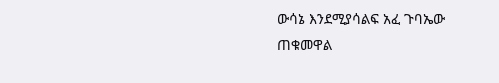ውሳኔ እንደሚያሳልፍ አፈ ጉባኤው ጠቁመዋል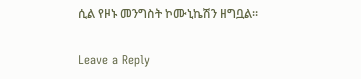ሲል የዞኑ መንግስት ኮሙኒኬሽን ዘግቧል።

Leave a Reply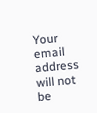Your email address will not be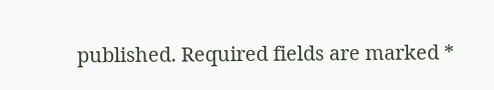published. Required fields are marked *